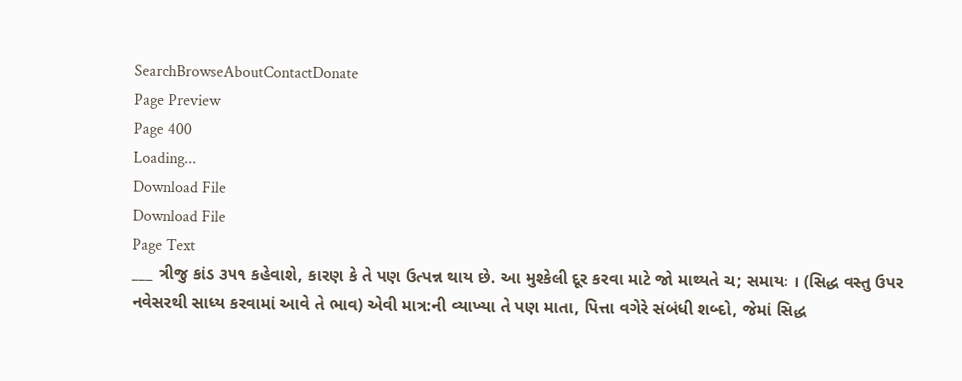SearchBrowseAboutContactDonate
Page Preview
Page 400
Loading...
Download File
Download File
Page Text
___ ત્રીજુ કાંડ ૩૫૧ કહેવાશે, કારણ કે તે પણ ઉત્પન્ન થાય છે. આ મુશ્કેલી દૂર કરવા માટે જો માથ્યતે ચ; સમાયઃ । (સિદ્ધ વસ્તુ ઉપર નવેસરથી સાધ્ય કરવામાં આવે તે ભાવ) એવી માત્ર:ની વ્યાખ્યા તે પણ માતા, પિત્તા વગેરે સંબંધી શબ્દો, જેમાં સિદ્ધ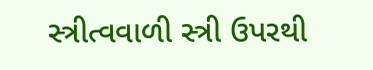સ્ત્રીત્વવાળી સ્ત્રી ઉપરથી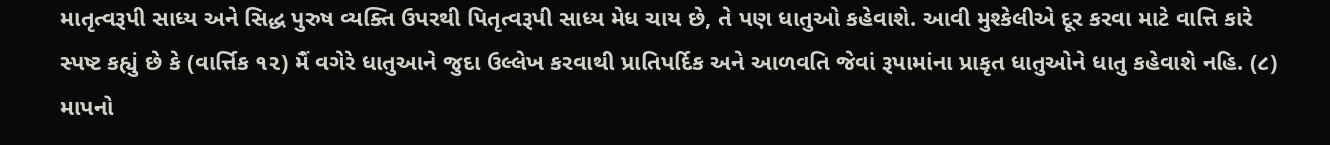માતૃત્વરૂપી સાધ્ય અને સિદ્ધ પુરુષ વ્યક્તિ ઉપરથી પિતૃત્વરૂપી સાધ્ય મેધ ચાય છે, તે પણ ધાતુઓ કહેવાશે. આવી મુશ્કેલીએ દૂર કરવા માટે વાત્તિ કારે સ્પષ્ટ કહ્યું છે કે (વાર્ત્તિક ૧૨) મૈં વગેરે ધાતુઆને જુદા ઉલ્લેખ કરવાથી પ્રાતિપર્દિક અને આળવતિ જેવાં રૂપામાંના પ્રાકૃત ધાતુઓને ધાતુ કહેવાશે નહિ. (૮) માપનો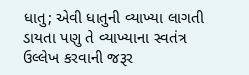ધાતુ; એવી ધાતુની વ્યાખ્યા લાગતી ડાયતા પણુ તે વ્યાખ્યાના સ્વતંત્ર ઉલ્લેખ કરવાની જરૂર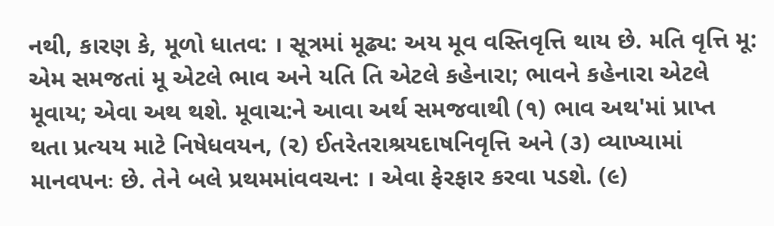નથી, કારણ કે, મૂળો ધાતવ: । સૂત્રમાં મૂઢ્ય: અય મૂવ વસ્તિવૃત્તિ થાય છે. મતિ વૃત્તિ મૂ: એમ સમજતાં મૂ એટલે ભાવ અને યતિ તિ એટલે કહેનારા; ભાવને કહેનારા એટલે મૂવાય; એવા અથ થશે. મૂવાચ:ને આવા અર્થ સમજવાથી (૧) ભાવ અથ'માં પ્રાપ્ત થતા પ્રત્યય માટે નિષેધવયન, (૨) ઈતરેતરાશ્રયદાષનિવૃત્તિ અને (૩) વ્યાખ્યામાં માનવપનઃ છે. તેને બલે પ્રથમમાંવવચન: । એવા ફેરફાર કરવા પડશે. (૯)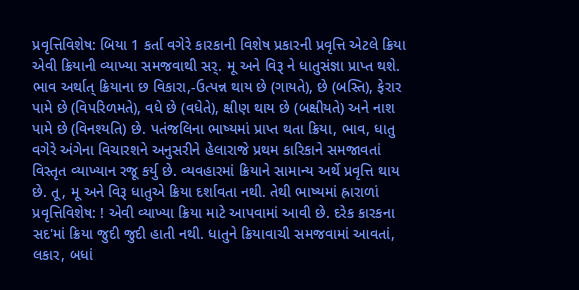પ્રવૃત્તિવિશેષ: બિયા 1 કર્તા વગેરે કારકાની વિશેષ પ્રકારની પ્રવૃત્તિ એટલે ક્રિયા એવી ક્રિયાની વ્યાખ્યા સમજવાથી સર્. મૂ અને વિરૂ ને ધાતુસંજ્ઞા પ્રાપ્ત થશે. ભાવ અર્થાત્ ક્રિયાના છ વિકારા,-ઉત્પન્ન થાય છે (ગાયતે), છે (બસ્તિ), ફેરાર પામે છે (વિપરિળમતે), વધે છે (વધેતે), ક્ષીણ થાય છે (બક્ષીયતે) અને નાશ પામે છે (વિનશ્યતિ) છે. પતંજલિના ભાષ્યમાં પ્રાપ્ત થતા ક્રિયા, ભાવ, ધાતુ વગેરે અંગેના વિચારશને અનુસરીને હેલારાજે પ્રથમ કારિકાને સમજાવતાં વિસ્તૃત વ્યાખ્યાન રજૂ કર્યુ છે. વ્યવહારમાં ક્રિયાને સામાન્ય અર્થે પ્રવૃત્તિ થાય છે. તૂ, મૂ અને વિરૂ ધાતુએ ક્રિયા દર્શાવતા નથી. તેથી ભાષ્યમાં હ્રારાળાં પ્રવૃત્તિવિશેષ: ! એવી વ્યાખ્યા ક્રિયા માટે આપવામાં આવી છે. દરેક કારકના સદ'માં ક્રિયા જુદી જુદી હાતી નથી. ધાતુને ક્રિયાવાચી સમજવામાં આવતાં, લકાર, બધાં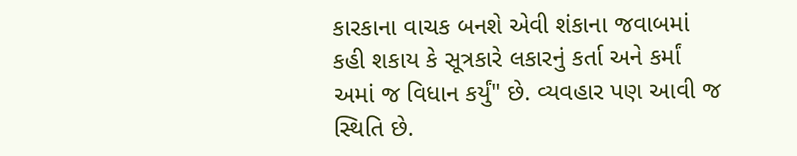કારકાના વાચક બનશે એવી શંકાના જવાબમાં કહી શકાય કે સૂત્રકારે લકારનું કર્તા અને કર્માં અમાં જ વિધાન કર્યું" છે. વ્યવહાર પણ આવી જ સ્થિતિ છે.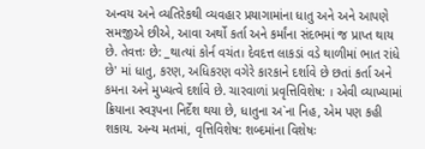અન્વય અને વ્યતિરેકથી વ્યવહાર પ્રયાગામાંના ધાતુ અને અને આપણે સમજીએ છીએ, આવા અર્થો કર્તા અને કર્માંના સંદભમાં જ પ્રાપ્ત થાય છે. તેવત્તઃ છે: _થાત્યાં કોર્ન વચંત। દેવદત્ત લાકડાં વડે થાળીમાં ભાત રાંધે છે' માં ધાતુ, કરણ, અધિકરણ વગેરે કારકાને દર્શાવે છે છતાં કર્તા અને કમના અને મુખ્યત્વે દર્શાવે છે. ચારવાળાં પ્રવૃત્તિવિશેષ: । એવી વ્યાખ્યામાં ક્રિયાના સ્વરૂપના નિર્દેશ થયા છે, ધાતુના અ`ના નિહ, એમ પણ કહી શકાય. અન્ય મતમાં, વૃત્તિવિશેષ: શબ્દમાંના વિશેષઃ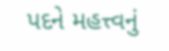પદને મહત્ત્વનું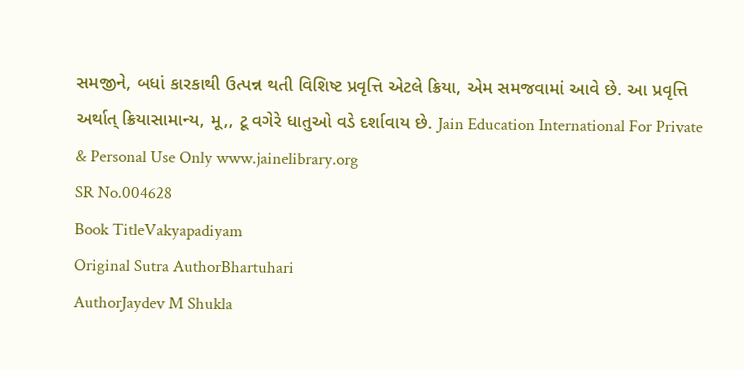સમજીને, બધાં કારકાથી ઉત્પન્ન થતી વિશિષ્ટ પ્રવૃત્તિ એટલે ક્રિયા, એમ સમજવામાં આવે છે. આ પ્રવૃત્તિ અર્થાત્ ક્રિયાસામાન્ય, મૂ,, ટૂ વગેરે ધાતુઓ વડે દર્શાવાય છે. Jain Education International For Private & Personal Use Only www.jainelibrary.org
SR No.004628
Book TitleVakyapadiyam
Original Sutra AuthorBhartuhari
AuthorJaydev M Shukla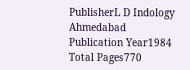PublisherL D Indology Ahmedabad
Publication Year1984
Total Pages770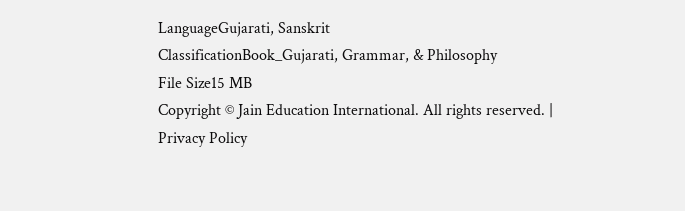LanguageGujarati, Sanskrit
ClassificationBook_Gujarati, Grammar, & Philosophy
File Size15 MB
Copyright © Jain Education International. All rights reserved. | Privacy Policy